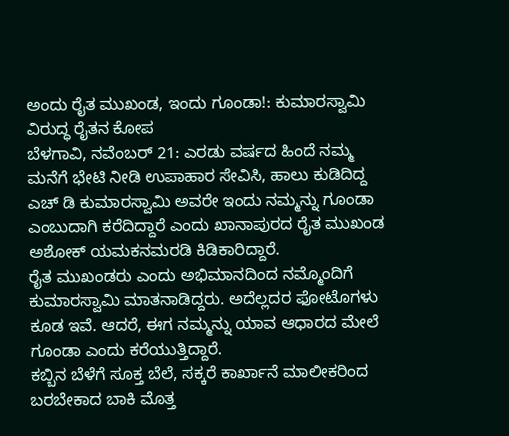ಅಂದು ರೈತ ಮುಖಂಡ, ಇಂದು ಗೂಂಡಾ!: ಕುಮಾರಸ್ವಾಮಿ ವಿರುದ್ಧ ರೈತನ ಕೋಪ
ಬೆಳಗಾವಿ, ನವೆಂಬರ್ 21: ಎರಡು ವರ್ಷದ ಹಿಂದೆ ನಮ್ಮ ಮನೆಗೆ ಭೇಟಿ ನೀಡಿ ಉಪಾಹಾರ ಸೇವಿಸಿ, ಹಾಲು ಕುಡಿದಿದ್ದ ಎಚ್ ಡಿ ಕುಮಾರಸ್ವಾಮಿ ಅವರೇ ಇಂದು ನಮ್ಮನ್ನು ಗೂಂಡಾ ಎಂಬುದಾಗಿ ಕರೆದಿದ್ದಾರೆ ಎಂದು ಖಾನಾಪುರದ ರೈತ ಮುಖಂಡ ಅಶೋಕ್ ಯಮಕನಮರಡಿ ಕಿಡಿಕಾರಿದ್ದಾರೆ.
ರೈತ ಮುಖಂಡರು ಎಂದು ಅಭಿಮಾನದಿಂದ ನಮ್ಮೊಂದಿಗೆ ಕುಮಾರಸ್ವಾಮಿ ಮಾತನಾಡಿದ್ದರು. ಅದೆಲ್ಲದರ ಫೋಟೊಗಳು ಕೂಡ ಇವೆ. ಆದರೆ, ಈಗ ನಮ್ಮನ್ನು ಯಾವ ಆಧಾರದ ಮೇಲೆ ಗೂಂಡಾ ಎಂದು ಕರೆಯುತ್ತಿದ್ದಾರೆ.
ಕಬ್ಬಿನ ಬೆಳೆಗೆ ಸೂಕ್ತ ಬೆಲೆ, ಸಕ್ಕರೆ ಕಾರ್ಖಾನೆ ಮಾಲೀಕರಿಂದ ಬರಬೇಕಾದ ಬಾಕಿ ಮೊತ್ತ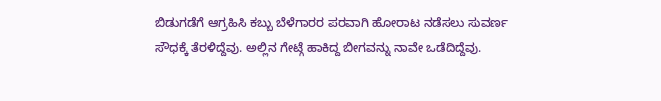ಬಿಡುಗಡೆಗೆ ಆಗ್ರಹಿಸಿ ಕಬ್ಬು ಬೆಳೆಗಾರರ ಪರವಾಗಿ ಹೋರಾಟ ನಡೆಸಲು ಸುವರ್ಣ ಸೌಧಕ್ಕೆ ತೆರಳಿದ್ದೆವು. ಅಲ್ಲಿನ ಗೇಟ್ಗೆ ಹಾಕಿದ್ದ ಬೀಗವನ್ನು ನಾವೇ ಒಡೆದಿದ್ದೆವು.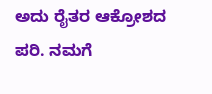ಅದು ರೈತರ ಆಕ್ರೋಶದ ಪರಿ. ನಮಗೆ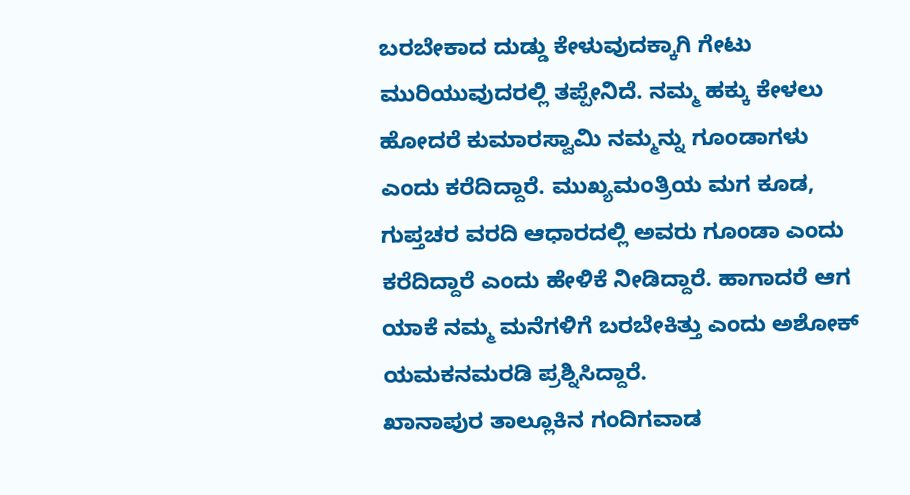ಬರಬೇಕಾದ ದುಡ್ಡು ಕೇಳುವುದಕ್ಕಾಗಿ ಗೇಟು ಮುರಿಯುವುದರಲ್ಲಿ ತಪ್ಪೇನಿದೆ. ನಮ್ಮ ಹಕ್ಕು ಕೇಳಲು ಹೋದರೆ ಕುಮಾರಸ್ವಾಮಿ ನಮ್ಮನ್ನು ಗೂಂಡಾಗಳು ಎಂದು ಕರೆದಿದ್ದಾರೆ. ಮುಖ್ಯಮಂತ್ರಿಯ ಮಗ ಕೂಡ, ಗುಪ್ತಚರ ವರದಿ ಆಧಾರದಲ್ಲಿ ಅವರು ಗೂಂಡಾ ಎಂದು ಕರೆದಿದ್ದಾರೆ ಎಂದು ಹೇಳಿಕೆ ನೀಡಿದ್ದಾರೆ. ಹಾಗಾದರೆ ಆಗ ಯಾಕೆ ನಮ್ಮ ಮನೆಗಳಿಗೆ ಬರಬೇಕಿತ್ತು ಎಂದು ಅಶೋಕ್ ಯಮಕನಮರಡಿ ಪ್ರಶ್ನಿಸಿದ್ದಾರೆ.
ಖಾನಾಪುರ ತಾಲ್ಲೂಕಿನ ಗಂದಿಗವಾಡ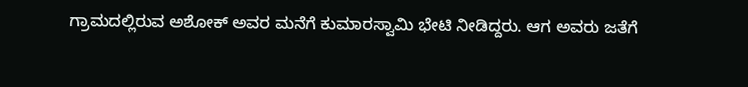ಗ್ರಾಮದಲ್ಲಿರುವ ಅಶೋಕ್ ಅವರ ಮನೆಗೆ ಕುಮಾರಸ್ವಾಮಿ ಭೇಟಿ ನೀಡಿದ್ದರು. ಆಗ ಅವರು ಜತೆಗೆ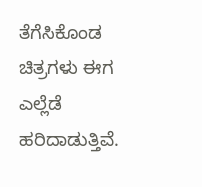ತೆಗೆಸಿಕೊಂಡ ಚಿತ್ರಗಳು ಈಗ ಎಲ್ಲೆಡೆ ಹರಿದಾಡುತ್ತಿವೆ.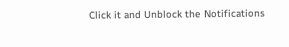Click it and Unblock the Notifications